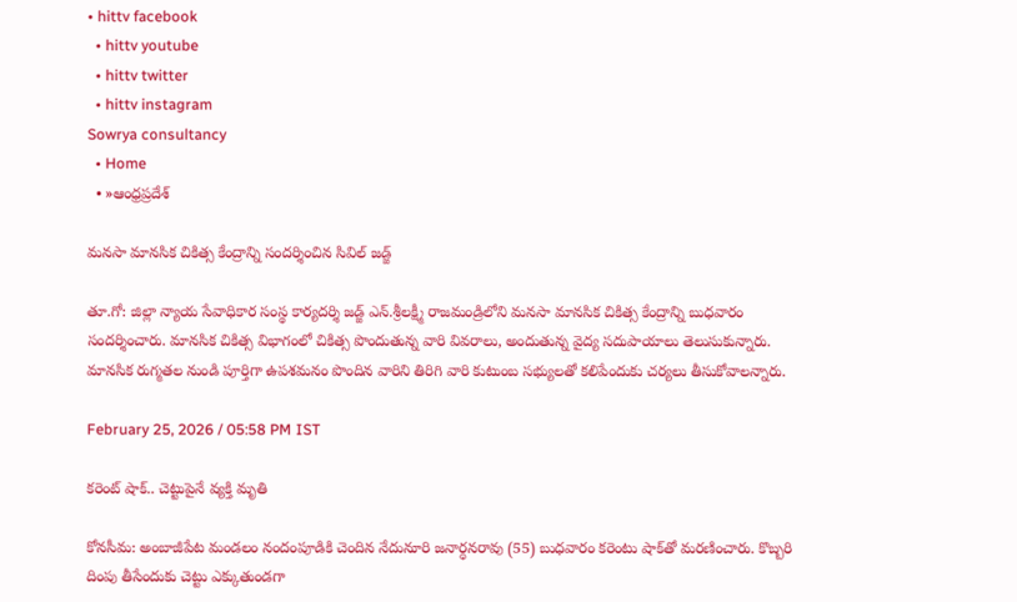• hittv facebook
  • hittv youtube
  • hittv twitter
  • hittv instagram
Sowrya consultancy
  • Home
  • »ఆంధ్రప్రదేశ్

మనసా మానసిక చికిత్స కేంద్రాన్ని సందర్శించిన సివిల్ జడ్జ్

తూ.గో: జిల్లా న్యాయ సేవాధికార సంస్థ కార్యదర్శి జడ్జ్ ఎన్.శ్రీలక్ష్మీ రాజమండ్రిలోని మనసా మానసిక చికిత్స కేంద్రాన్ని బుధవారం సందర్శించారు. మానసిక చికిత్స విభాగంలో చికిత్స పొందుతున్న వారి వివరాలు, అందుతున్న వైద్య సదుపాయాలు తెలుసుకున్నారు. మానసిక రుగ్మతల నుండి పూర్తిగా ఉపశమనం పొందిన వారిని తిరిగి వారి కుటుంబ సభ్యులతో కలిపేందుకు చర్యలు తీసుకోవాలన్నారు.

February 25, 2026 / 05:58 PM IST

కరెంట్ షాక్.. చెట్టుపైనే వ్యక్తి మృతి

కోనసీమ: అంబాజీపేట మండలం నందంపూడికి చెందిన నేదునూరి జనార్ధనరావు (55) బుధవారం కరెంటు షాక్‌తో మరణించారు. కొబ్బరి దింపు తీసేందుకు చెట్టు ఎక్కుతుండగా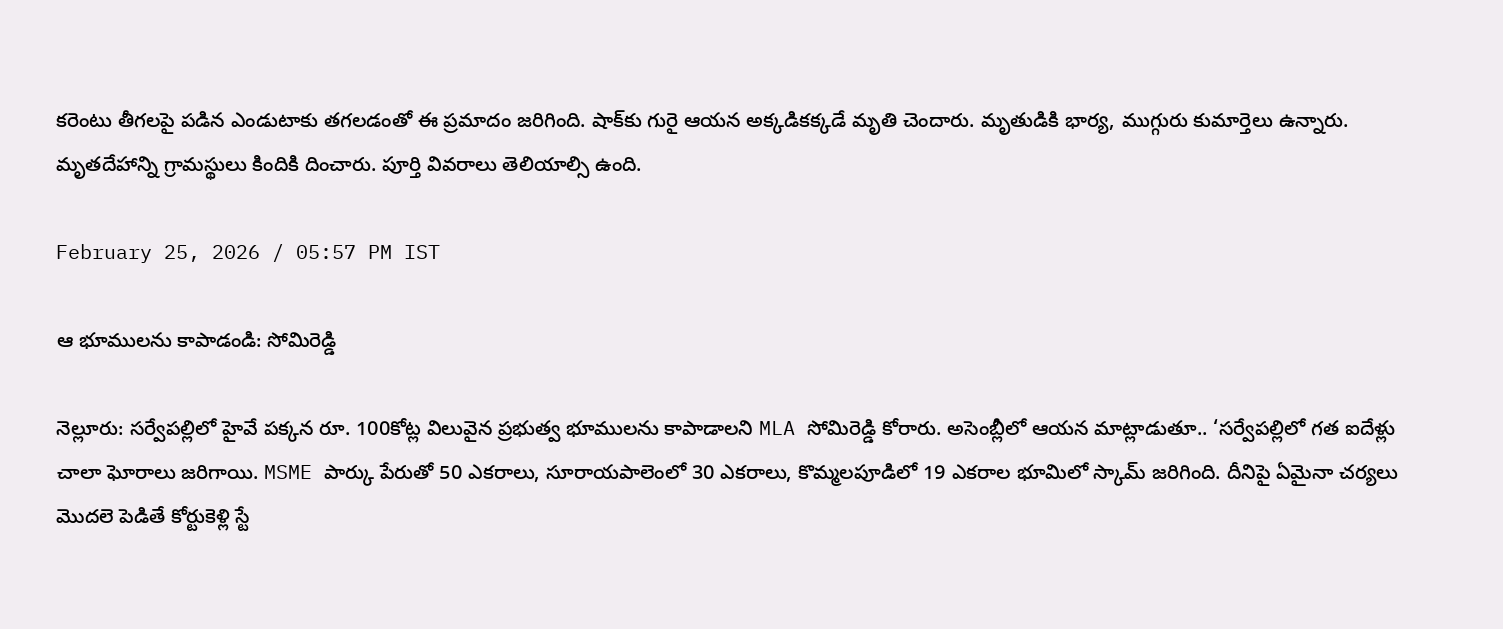కరెంటు తీగలపై పడిన ఎండుటాకు తగలడంతో ఈ ప్రమాదం జరిగింది. షాక్‌కు గురై ఆయన అక్కడికక్కడే మృతి చెందారు. మృతుడికి భార్య, ముగ్గురు కుమార్తెలు ఉన్నారు. మృతదేహాన్ని గ్రామస్థులు కిందికి దించారు. పూర్తి వివరాలు తెలియాల్సి ఉంది.

February 25, 2026 / 05:57 PM IST

ఆ భూములను కాపాడండి: సోమిరెడ్డి

నెల్లూరు: సర్వేపల్లిలో హైవే పక్కన రూ. 100కోట్ల విలువైన ప్రభుత్వ భూములను కాపాడాలని MLA సోమిరెడ్డి కోరారు. అసెంబ్లీలో ఆయన మాట్లాడుతూ.. ‘సర్వేపల్లిలో గత ఐదేళ్లు చాలా ఘోరాలు జరిగాయి. MSME పార్కు పేరుతో 50 ఎకరాలు, సూరాయపాలెంలో 30 ఎకరాలు, కొమ్మలపూడిలో 19 ఎకరాల భూమిలో స్కామ్ జరిగింది. దీనిపై ఏమైనా చర్యలు మొదలె పెడితే కోర్టుకెళ్లి స్టే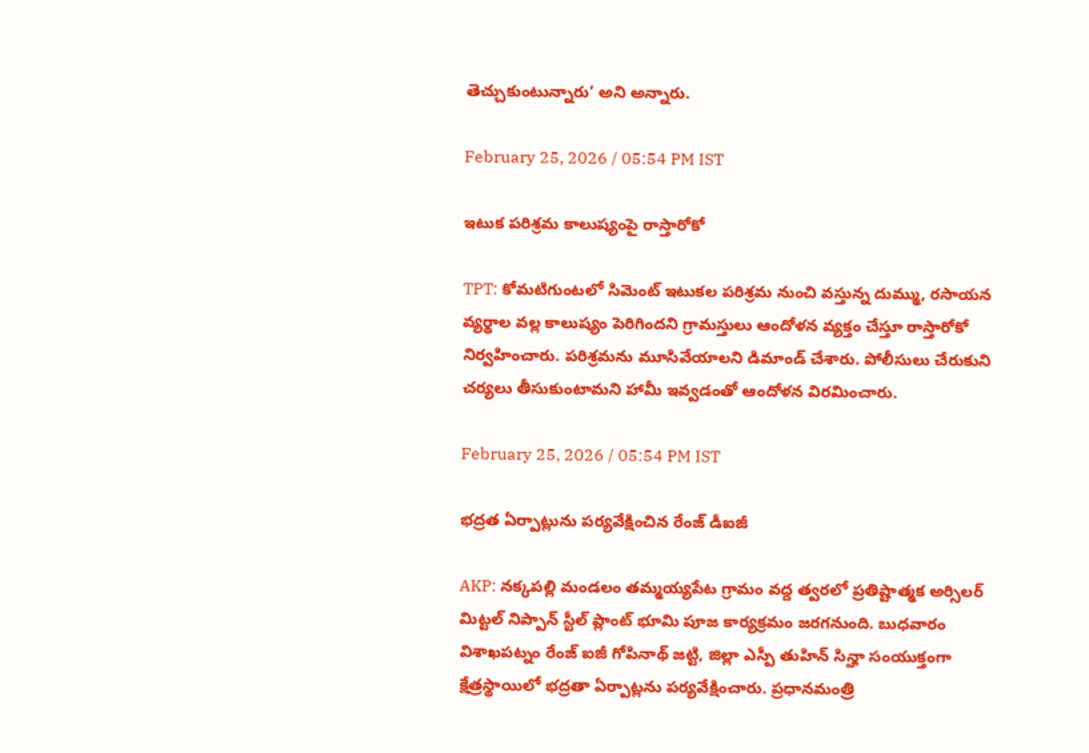తెచ్చుకుంటున్నారు’ అని అన్నారు.

February 25, 2026 / 05:54 PM IST

ఇటుక పరిశ్రమ కాలుష్యంపై రాస్తారోకో

TPT: కోమటిగుంటలో సిమెంట్ ఇటుకల పరిశ్రమ నుంచి వస్తున్న దుమ్ము, రసాయన వ్యర్థాల వల్ల కాలుష్యం పెరిగిందని గ్రామస్తులు ఆందోళన వ్యక్తం చేస్తూ రాస్తారోకో నిర్వహించారు. పరిశ్రమను మూసివేయాలని డిమాండ్ చేశారు. పోలీసులు చేరుకుని చర్యలు తీసుకుంటామని హామీ ఇవ్వడంతో ఆందోళన విరమించారు.

February 25, 2026 / 05:54 PM IST

భద్రత ఏర్పాట్లును పర్యవేక్షించిన రేంజ్ డీఐజీ

AKP: నక్కపల్లి మండలం తమ్మయ్యపేట గ్రామం వద్ద త్వరలో ప్రతిష్టాత్మక అర్సిలర్ మిట్టల్ నిప్పాన్ స్టీల్ ప్లాంట్ భూమి పూజ కార్యక్రమం జరగనుంది. బుధవారం విశాఖపట్నం రేంజ్ ఐజీ గోపినాథ్ జట్టి, జిల్లా ఎస్పీ తుహిన్ సిన్హా సంయుక్తంగా క్షేత్రస్థాయిలో భద్రతా ఏర్పాట్లను పర్యవేక్షించారు. ప్రధానమంత్రి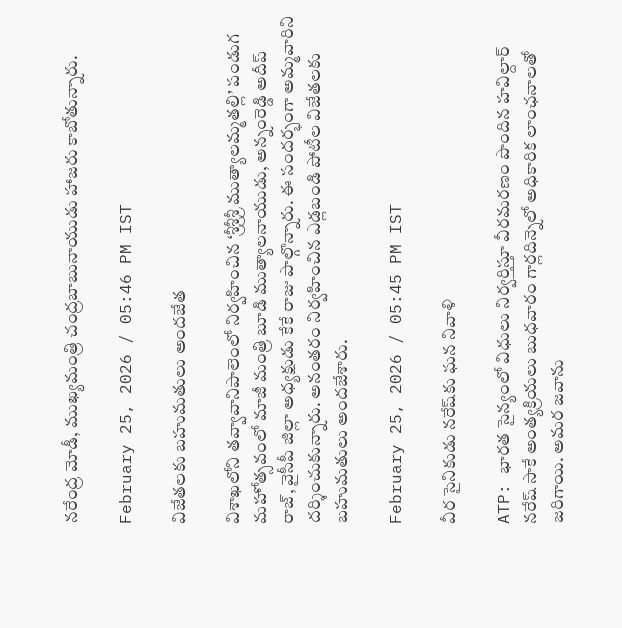నరేంద్ర మోడీ, ముఖ్యమంత్రి చంద్రబాబునాయుడు హాజరు కాబోతున్నారు.

February 25, 2026 / 05:46 PM IST

విజేతలకు బ‌హుమ‌తులు అంద‌జేత‌

విశాఖ‌లోని తవ్వావానిపాలెంలో నిర్వహించిన ‘శ్రీశ్రీశ్రీ ముత్యాలమ్మతల్లి’ పండుగ మహోత్సవంలో మాజీ మంత్రి బూడి ముత్యాలనాయుడు, అన్నంరెడ్డి అదీప్ రాజ్‌, వైసీపీ జిల్లా అధ్య‌క్షుడు కేకే రాజు పాల్గొన్నారు. ఈ సంద‌ర్భంగా అమ్మవారిని దర్శించుకున్నారు. అనంత‌రం నిర్వ‌హించిన ఎడ్లబండి పోటీల విజేతలకు బహుమతులు అందజేశారు.

February 25, 2026 / 05:45 PM IST

వీర సైనికుడు నరేష్‌కు ఘన నివాళి

ATP: భారత సైన్యంలో విధులు నిర్వర్తిస్తూ వీరమరణం పొందిన హవిల్దార్ నరేష్ సాకే అంత్యక్రియలు బుధవారం గార్లదిన్నెలో అధికారిక లాంఛనాలతో జరిగాయి. అమర జవాను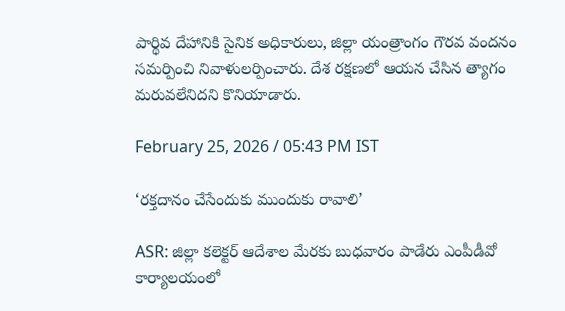పార్థివ దేహానికి సైనిక అధికారులు, జిల్లా యంత్రాంగం గౌరవ వందనం సమర్పించి నివాళులర్పించారు. దేశ రక్షణలో ఆయన చేసిన త్యాగం మరువలేనిదని కొనియాడారు.

February 25, 2026 / 05:43 PM IST

‘రక్తదానం చేసేందుకు ముందుకు రావాలి’

ASR: జిల్లా కలెక్టర్ ఆదేశాల మేరకు బుధవారం పాడేరు ఎంపీడీవో కార్యాలయంలో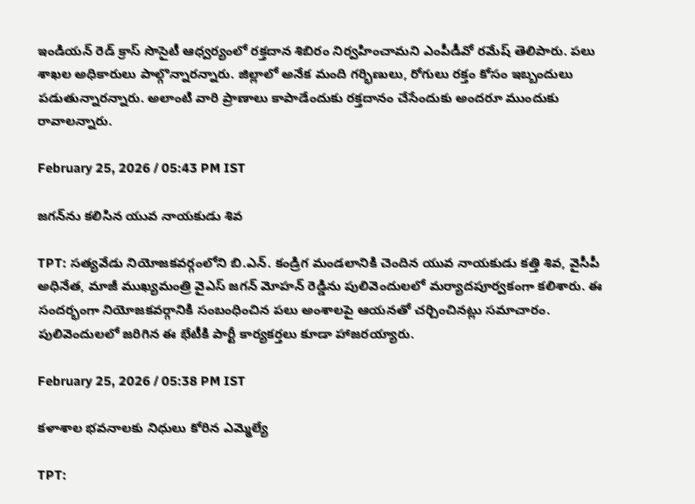ఇండియన్ రెడ్ క్రాస్ సొసైటీ ఆధ్వర్యంలో రక్తదాన శిబిరం నిర్వహించామని ఎంపీడీవో రమేష్ తెలిపారు. పలు శాఖల అధికారులు పాల్గొన్నారన్నారు. జిల్లాలో అనేక మంది గర్భిణులు, రోగులు రక్తం కోసం ఇబ్బందులు పడుతున్నారన్నారు. అలాంటి వారి ప్రాణాలు కాపాడేందుకు రక్తదానం చేసేందుకు అందరూ ముందుకు రావాలన్నారు.

February 25, 2026 / 05:43 PM IST

జగన్‌ను కలిసిన యువ నాయకుడు శివ

TPT: సత్యవేడు నియోజకవర్గంలోని బి.ఎన్. కండ్రిగ మండలానికి చెందిన యువ నాయకుడు కత్తి శివ, వైసీపీ అధినేత, మాజీ ముఖ్యమంత్రి వైఎస్ జగన్ మోహన్ రెడ్డిను పులివెందులలో మర్యాదపూర్వకంగా కలిశారు. ఈ సందర్భంగా నియోజకవర్గానికి సంబంధించిన పలు అంశాలపై ఆయనతో చర్చించినట్లు సమాచారం. పులివెందులలో జరిగిన ఈ భేటీకి పార్టీ కార్యకర్తలు కూడా హాజరయ్యారు.

February 25, 2026 / 05:38 PM IST

కళాశాల భవనాలకు నిధులు కోరిన ఎమ్మెల్యే

TPT: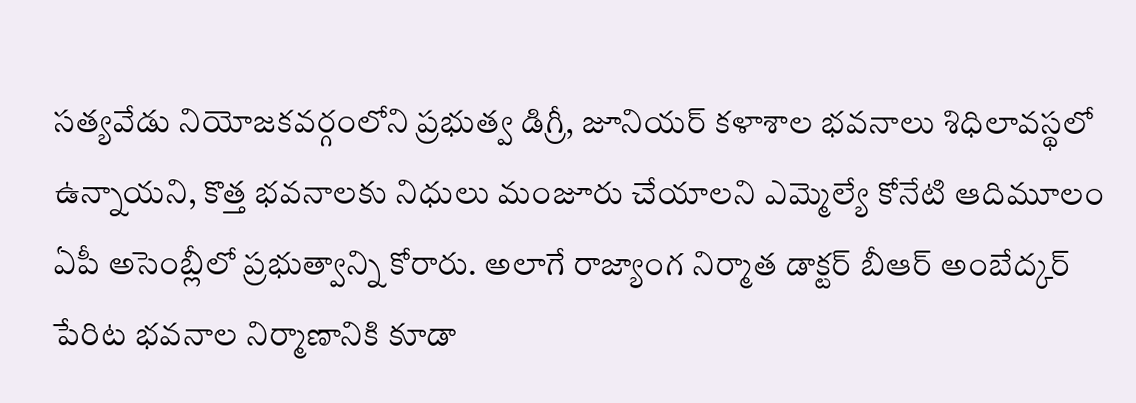సత్యవేడు నియోజకవర్గంలోని ప్రభుత్వ డిగ్రీ, జూనియర్ కళాశాల భవనాలు శిధిలావస్థలో ఉన్నాయని, కొత్త భవనాలకు నిధులు మంజూరు చేయాలని ఎమ్మెల్యే కోనేటి ఆదిమూలం ఏపీ అసెంబ్లీలో ప్రభుత్వాన్ని కోరారు. అలాగే రాజ్యాంగ నిర్మాత డాక్టర్ బీఆర్ అంబేద్కర్ పేరిట భవనాల నిర్మాణానికి కూడా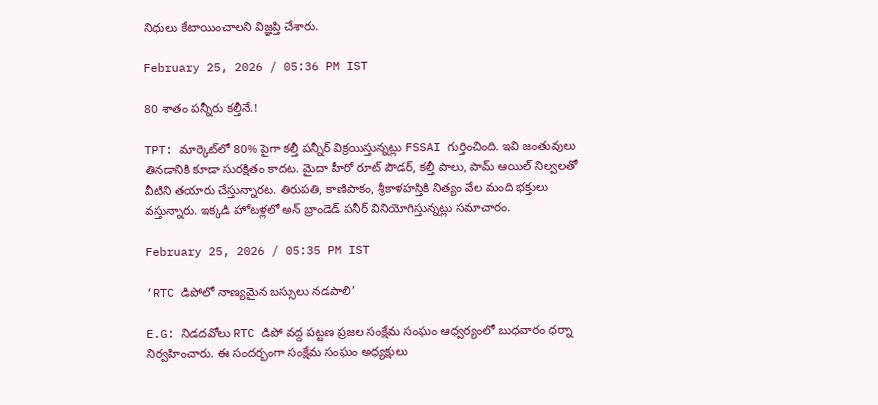నిధులు కేటాయించాలని విజ్ఞప్తి చేశారు.

February 25, 2026 / 05:36 PM IST

80 శాతం పన్నీరు కల్తీనే.!

TPT: మార్కెట్‌లో 80% పైగా కల్తీ పన్నీర్ విక్రయిస్తున్నట్లు FSSAI గుర్తించింది. ఇవి జంతువులు తినడానికి కూడా సురక్షితం కాదట. మైదా హీరో రూట్ పౌడర్, కల్తీ పాలు, పామ్ ఆయిల్ నిల్వలతో వీటిని తయారు చేస్తున్నారట. తిరుపతి, కాణిపాకం, శ్రీకాళహస్తికి నిత్యం వేల మంది భక్తులు వస్తున్నారు. ఇక్కడి హోటళ్లలో అన్ బ్రాండెడ్ పనీర్ వినియోగిస్తున్నట్లు సమాచారం.

February 25, 2026 / 05:35 PM IST

‘RTC డిపోలో నాణ్యమైన బస్సులు నడపాలి’

E.G: నిడదవోలు RTC డిపో వద్ద పట్టణ ప్రజల సంక్షేమ సంఘం ఆధ్వర్యంలో బుధవారం ధర్నా నిర్వహించారు. ఈ సందర్భంగా సంక్షేమ సంఘం అధ్యక్షులు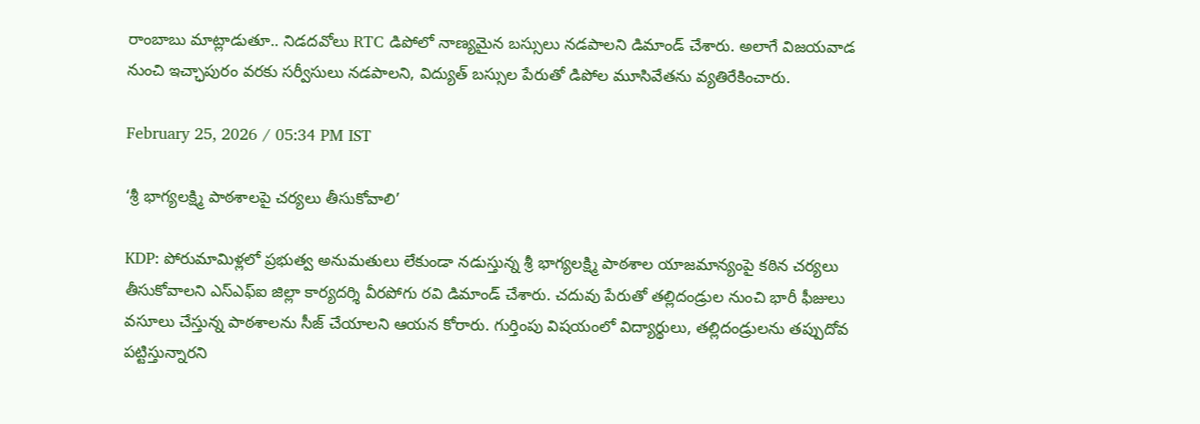రాంబాబు మాట్లాడుతూ.. నిడదవోలు RTC డిపోలో నాణ్యమైన బస్సులు నడపాలని డిమాండ్ చేశారు. అలాగే విజయవాడ నుంచి ఇచ్ఛాపురం వరకు సర్వీసులు నడపాలని, విద్యుత్ బస్సుల పేరుతో డిపోల మూసివేతను వ్యతిరేకించారు.

February 25, 2026 / 05:34 PM IST

‘శ్రీ భాగ్యలక్ష్మి పాఠశాలపై చర్యలు తీసుకోవాలి’

KDP: పోరుమామిళ్లలో ప్రభుత్వ అనుమతులు లేకుండా నడుస్తున్న శ్రీ భాగ్యలక్ష్మి పాఠశాల యాజమాన్యంపై కఠిన చర్యలు తీసుకోవాలని ఎస్ఎఫ్ఐ జిల్లా కార్యదర్శి వీరపోగు రవి డిమాండ్ చేశారు. చదువు పేరుతో తల్లిదండ్రుల నుంచి భారీ ఫీజులు వసూలు చేస్తున్న పాఠశాలను సీజ్ చేయాలని ఆయన కోరారు. గుర్తింపు విషయంలో విద్యార్థులు, తల్లిదండ్రులను తప్పుదోవ పట్టిస్తున్నారని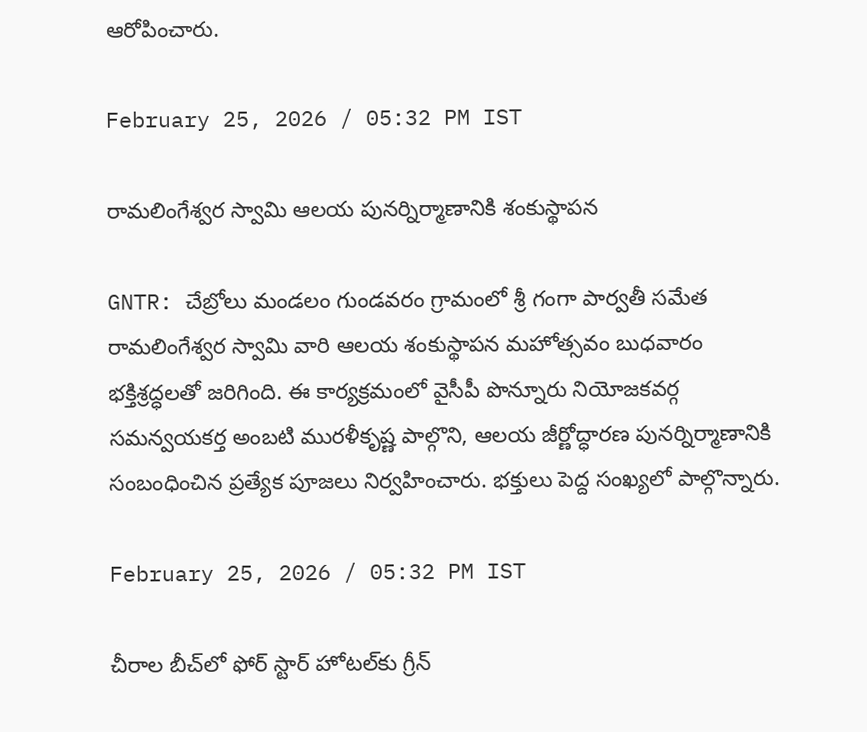ఆరోపించారు.

February 25, 2026 / 05:32 PM IST

రామలింగేశ్వర స్వామి ఆలయ పునర్నిర్మాణానికి శంకుస్థాపన

GNTR: చేబ్రోలు మండలం గుండవరం గ్రామంలో శ్రీ గంగా పార్వతీ సమేత రామలింగేశ్వర స్వామి వారి ఆలయ శంకుస్థాపన మహోత్సవం బుధవారం భక్తిశ్రద్ధలతో జరిగింది. ఈ కార్యక్రమంలో వైసీపీ పొన్నూరు నియోజకవర్గ సమన్వయకర్త అంబటి మురళీకృష్ణ పాల్గొని, ఆలయ జీర్ణోద్ధారణ పునర్నిర్మాణానికి సంబంధించిన ప్రత్యేక పూజలు నిర్వహించారు. భక్తులు పెద్ద సంఖ్యలో పాల్గొన్నారు.

February 25, 2026 / 05:32 PM IST

చీరాల బీచ్‌లో ఫోర్‌ స్టార్‌ హోటల్‌కు గ్రీన్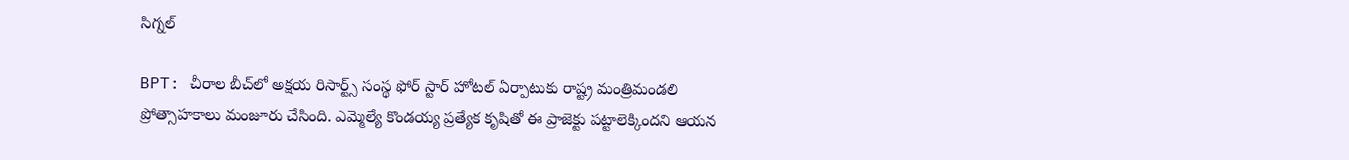సిగ్నల్

BPT: చీరాల బీచ్‌లో అక్షయ రిసార్ట్స్ సంస్థ ఫోర్‌ స్టార్‌ హోటల్‌ ఏర్పాటుకు రాష్ట్ర మంత్రిమండలి ప్రోత్సాహకాలు మంజూరు చేసింది. ఎమ్మెల్యే కొండయ్య ప్రత్యేక కృషితో ఈ ప్రాజెక్టు పట్టాలెక్కిందని ఆయన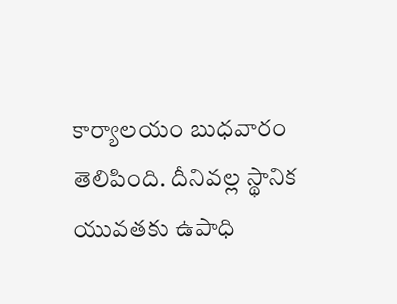కార్యాలయం బుధవారం తెలిపింది. దీనివల్ల స్థానిక యువతకు ఉపాధి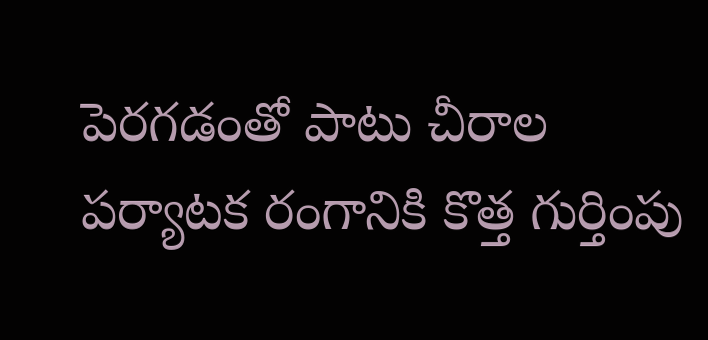పెరగడంతో పాటు చీరాల పర్యాటక రంగానికి కొత్త గుర్తింపు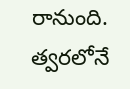రానుంది. త్వరలోనే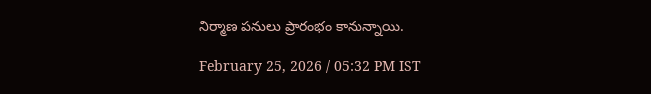నిర్మాణ పనులు ప్రారంభం కానున్నాయి.

February 25, 2026 / 05:32 PM IST